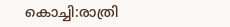കൊച്ചി:രാത്രി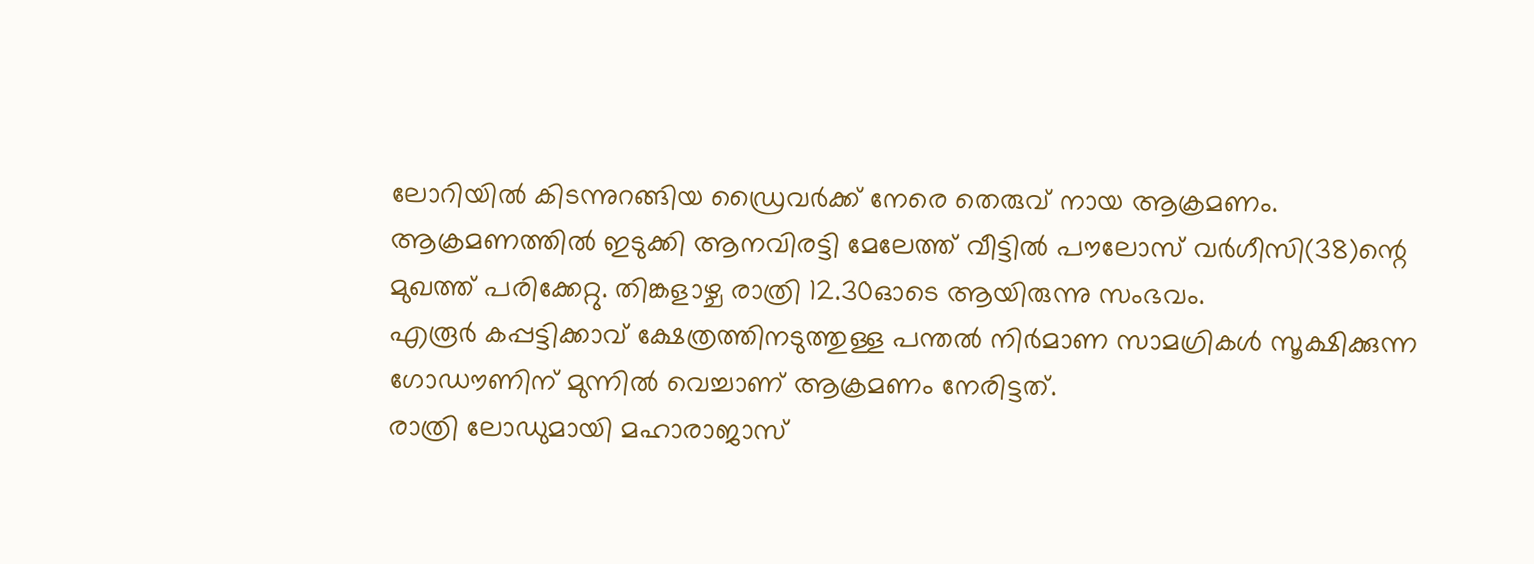ലോറിയിൽ കിടന്നുറങ്ങിയ ഡ്രൈവർക്ക് നേരെ തെരുവ് നായ ആക്രമണം. ആക്രമണത്തിൽ ഇടുക്കി ആനവിരട്ടി മേലേത്ത് വീട്ടിൽ പൗലോസ് വർഗീസി(38)ന്റെ മുഖത്ത് പരിക്കേറ്റു. തിങ്കളാഴ്ച രാത്രി 12.30ഓടെ ആയിരുന്നു സംഭവം.
എരൂർ കപ്പട്ടിക്കാവ് ക്ഷേത്രത്തിനടുത്തുള്ള പന്തൽ നിർമാണ സാമഗ്രികൾ സൂക്ഷിക്കുന്ന ഗോഡൗണിന് മുന്നിൽ വെച്ചാണ് ആക്രമണം നേരിട്ടത്.
രാത്രി ലോഡുമായി മഹാരാജാസ്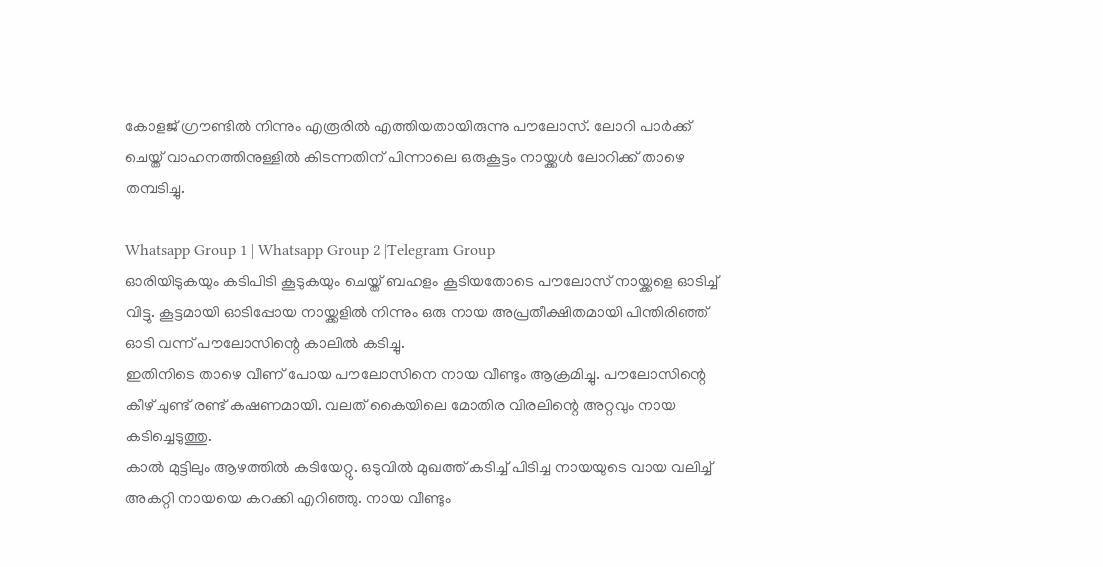കോളജ് ഗ്രൗണ്ടിൽ നിന്നും എരൂരിൽ എത്തിയതായിരുന്നു പൗലോസ്. ലോറി പാർക്ക് ചെയ്ത് വാഹനത്തിനുള്ളിൽ കിടന്നതിന് പിന്നാലെ ഒരുകൂട്ടം നായ്ക്കൾ ലോറിക്ക് താഴെ തമ്പടിച്ചു.

Whatsapp Group 1 | Whatsapp Group 2 |Telegram Group
ഓരിയിടുകയും കടിപിടി കൂടുകയും ചെയ്ത് ബഹളം കൂടിയതോടെ പൗലോസ് നായ്ക്കളെ ഓടിച്ച് വിട്ടു. കൂട്ടമായി ഓടിപ്പോയ നായ്ക്കളിൽ നിന്നും ഒരു നായ അപ്രതീക്ഷിതമായി പിന്തിരിഞ്ഞ് ഓടി വന്ന് പൗലോസിന്റെ കാലിൽ കടിച്ചു.
ഇതിനിടെ താഴെ വീണ് പോയ പൗലോസിനെ നായ വീണ്ടും ആക്രമിച്ചു. പൗലോസിന്റെ കീഴ് ചുണ്ട് രണ്ട് കഷണമായി. വലത് കൈയിലെ മോതിര വിരലിന്റെ അറ്റവും നായ കടിച്ചെടുത്തു.
കാൽ മുട്ടിലും ആഴത്തിൽ കടിയേറ്റു. ഒടുവിൽ മുഖത്ത് കടിച്ച് പിടിച്ച നായയുടെ വായ വലിച്ച് അകറ്റി നായയെ കറക്കി എറിഞ്ഞു. നായ വീണ്ടും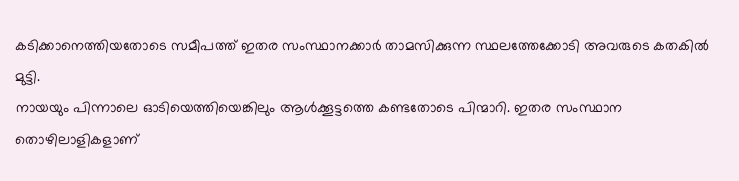കടിക്കാനെത്തിയതോടെ സമീപത്ത് ഇതര സംസ്ഥാനക്കാർ താമസിക്കുന്ന സ്ഥലത്തേക്കോടി അവരുടെ കതകിൽ മുട്ടി.
നായയും പിന്നാലെ ഓടിയെത്തിയെങ്കിലും ആൾക്കൂട്ടത്തെ കണ്ടതോടെ പിന്മാറി. ഇതര സംസ്ഥാന തൊഴിലാളികളാണ്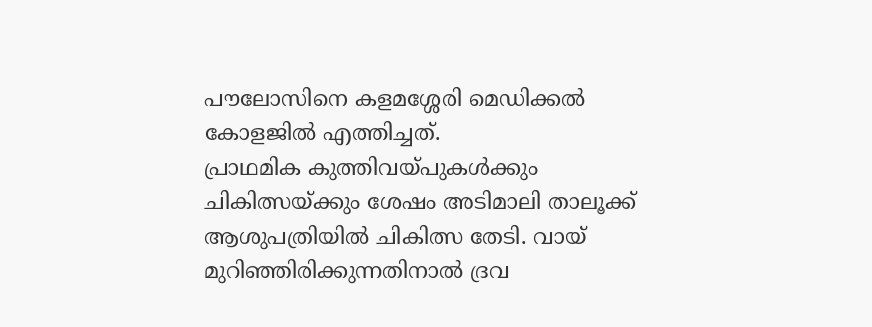പൗലോസിനെ കളമശ്ശേരി മെഡിക്കൽ കോളജിൽ എത്തിച്ചത്.
പ്രാഥമിക കുത്തിവയ്പുകൾക്കും ചികിത്സയ്ക്കും ശേഷം അടിമാലി താലൂക്ക് ആശുപത്രിയിൽ ചികിത്സ തേടി. വായ് മുറിഞ്ഞിരിക്കുന്നതിനാൽ ദ്രവ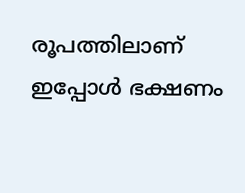രൂപത്തിലാണ് ഇപ്പോൾ ഭക്ഷണം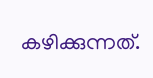കഴിക്കുന്നത്.